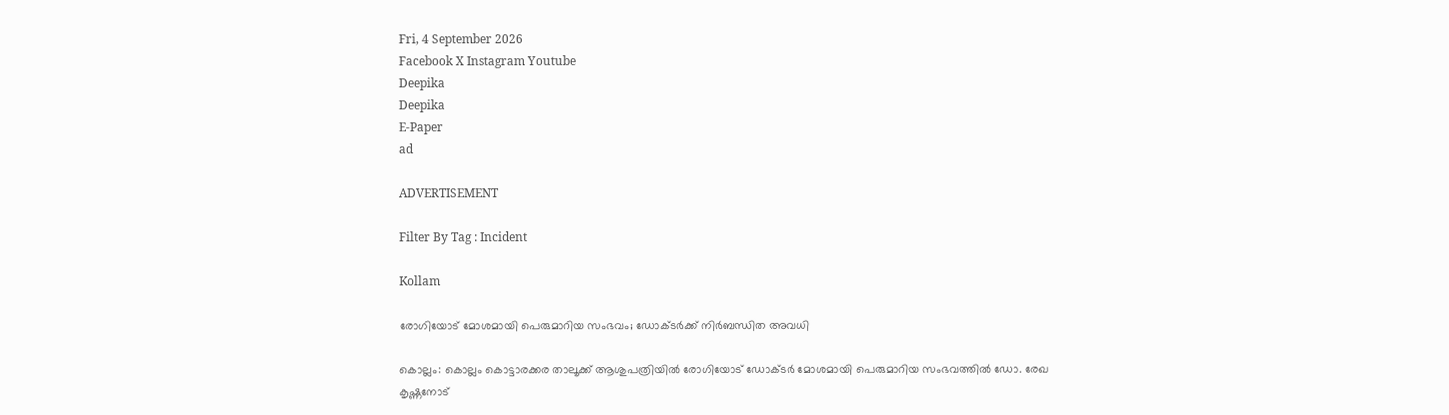Fri, 4 September 2026
Facebook X Instagram Youtube
Deepika
Deepika
E-Paper
ad

ADVERTISEMENT

Filter By Tag : Incident

Kollam

രോഗിയോട് മോശമായി പെരുമാറിയ സംഭവം; ഡോക്‌ടര്‍ക്ക് നിര്‍ബന്ധിത അവധി

കൊല്ലം: കൊല്ലം കൊട്ടാരക്കര താലൂക്ക് ആശുപത്രിയില്‍ രോഗിയോട് ഡോക്ടര്‍ മോശമായി പെരുമാറിയ സംഭവത്തില്‍ ഡോ. രേഖ കൃഷ്ണനോട്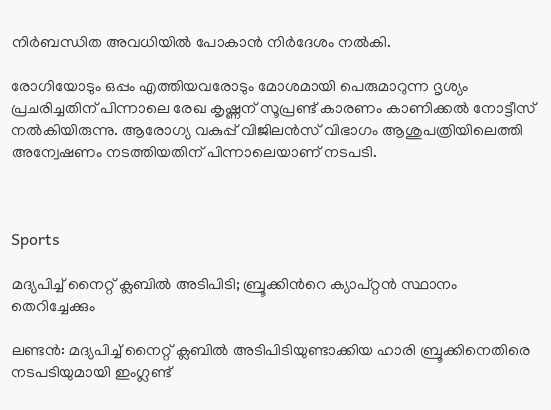നിര്‍ബന്ധിത അവധിയില്‍ പോകാന്‍ നിര്‍ദേശം നല്‍കി.

രോഗിയോടും ഒപ്പം എത്തിയവരോടും മോശമായി പെരുമാറുന്ന ദൃശ്യം പ്രചരിച്ചതിന് പിന്നാലെ രേഖ കൃഷ്ണന് സൂപ്രണ്ട് കാരണം കാണിക്കല്‍ നോട്ടീസ് നല്‍കിയിരുന്നു. ആരോഗ്യ വകുപ്പ് വിജിലന്‍സ് വിഭാഗം ആശുപത്രിയിലെത്തി അന്വേഷണം നടത്തിയതിന് പിന്നാലെയാണ് നടപടി.



Sports

മദ്യപിച്ച് നൈറ്റ് ക്ലബിൽ അടിപിടി; ബ്രൂക്കിന്‍റെ ക്യാപ്റ്റന്‍ സ്ഥാനം തെറിച്ചേക്കും

ലണ്ടൻ: മദ്യപിച്ച് നൈറ്റ് ക്ലബിൽ അടിപിടിയുണ്ടാക്കിയ ഹാരി ബ്രൂക്കിനെതിരെ നടപടിയുമായി ഇംഗ്ലണ്ട്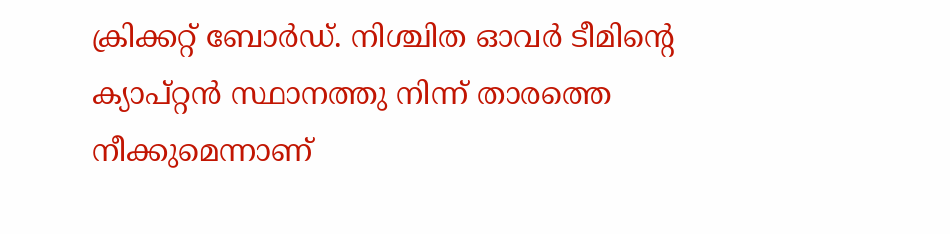ക്രിക്കറ്റ് ബോർഡ്. നിശ്ചിത ഓവർ ടീമിന്‍റെ ക്യാപ്റ്റൻ സ്ഥാനത്തു നിന്ന് താരത്തെ നീക്കുമെന്നാണ്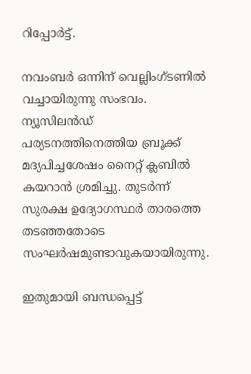റിപ്പോർട്ട്.

നവംബർ ഒന്നിന് വെല്ലിംഗ്ടണിൽ വച്ചായിരുന്നു സംഭവം. ന്യൂസിലൻഡ് പര്യടനത്തിനെത്തിയ ബ്രൂക്ക് മദ്യപിച്ചശേഷം നൈറ്റ് ക്ലബിൽ കയറാൻ ശ്രമിച്ചു. തുടർന്ന് സുരക്ഷ ഉദ്യോഗസ്ഥർ താരത്തെ തടഞ്ഞതോടെ സംഘർഷമുണ്ടാവുകയായിരുന്നു.

ഇതുമായി ബന്ധപ്പെട്ട്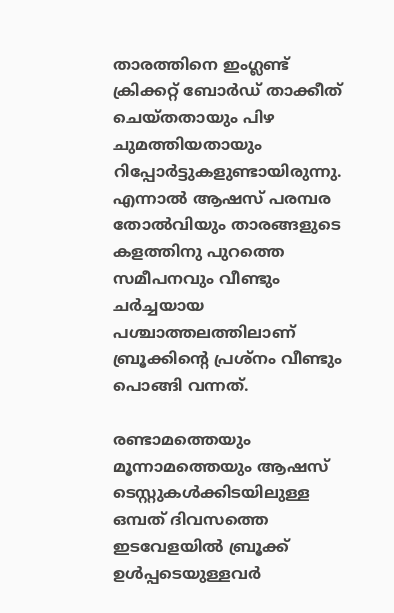താരത്തിനെ ഇംഗ്ലണ്ട് ക്രിക്കറ്റ് ബോര്‍ഡ് താക്കീത് ചെയ്തതായും പിഴ ചുമത്തിയതായും റിപ്പോർട്ടുകളുണ്ടായിരുന്നു. എന്നാല്‍ ആഷസ് പരമ്പര തോല്‍വിയും താരങ്ങളുടെ കളത്തിനു പുറത്തെ സമീപനവും വീണ്ടും ചര്‍ച്ചയായ പശ്ചാത്തലത്തിലാണ് ബ്രൂക്കിന്‍റെ പ്രശ്‌നം വീണ്ടും പൊങ്ങി വന്നത്.

രണ്ടാമത്തെയും മൂന്നാമത്തെയും ആഷസ് ടെസ്റ്റുകൾക്കിടയിലുള്ള ഒമ്പത് ദിവസത്തെ ഇടവേളയിൽ ബ്രൂക്ക് ഉൾപ്പടെയുള്ളവർ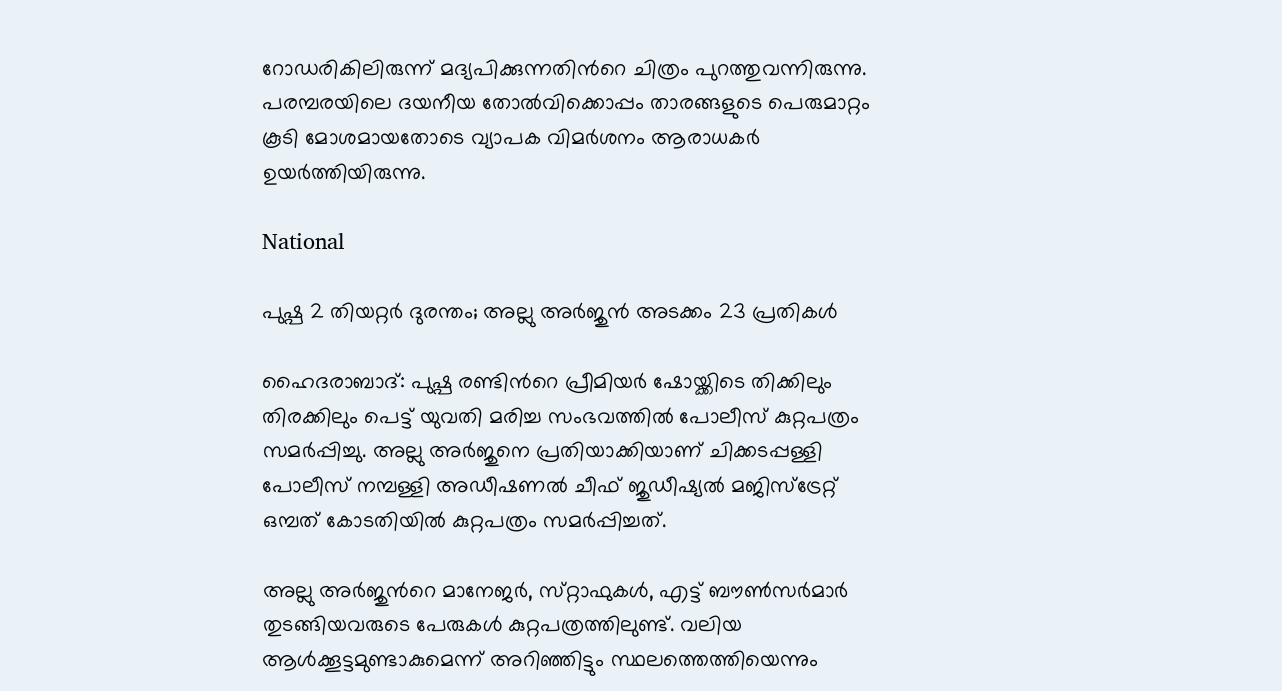റോഡരികിലിരുന്ന് മദ്യപിക്കുന്നതിന്‍റെ ചിത്രം പുറത്തുവന്നിരുന്നു. പരമ്പരയിലെ ദയനീയ തോൽവിക്കൊപ്പം താരങ്ങളുടെ പെരുമാറ്റം കൂടി മോശമായതോടെ വ്യാപക വിമർശനം ആരാധകർ ഉയർത്തിയിരുന്നു.

National

പുഷ്പ 2 തിയറ്റ‍ർ ദുരന്തം; അല്ലു അർജുൻ അടക്കം 23 പ്രതികൾ

ഹൈദരാബാദ്: പുഷ്പ രണ്ടിന്‍റെ പ്രീമിയർ ഷോയ്ക്കിടെ തിക്കിലും തിരക്കിലും പെട്ട് യുവതി മരിച്ച സംഭവത്തിൽ പോലീസ് കുറ്റപത്രം സമർപ്പിച്ചു. അല്ലു അർജുനെ പ്രതിയാക്കിയാണ് ചിക്കടപ്പള്ളി പോലീസ് നമ്പള്ളി അഡീഷണൽ ചീഫ് ജുഡീഷ്യൽ മജിസ്‌ട്രേറ്റ് ഒമ്പത് കോടതിയിൽ കുറ്റപത്രം സമർപ്പിച്ചത്.

അല്ലു അർജുന്‍റെ മാനേജർ, സ്‌റ്റാഫുകൾ, എട്ട് ബൗൺസർമാർ തുടങ്ങിയവരുടെ പേരുകൾ കുറ്റപത്രത്തിലുണ്ട്. വലിയ ആൾക്കൂട്ടമുണ്ടാകുമെന്ന് അറിഞ്ഞിട്ടും സ്ഥലത്തെത്തിയെന്നും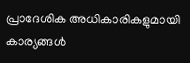പ്രാദേശിക അധികാരികളുമായി കാര്യങ്ങൾ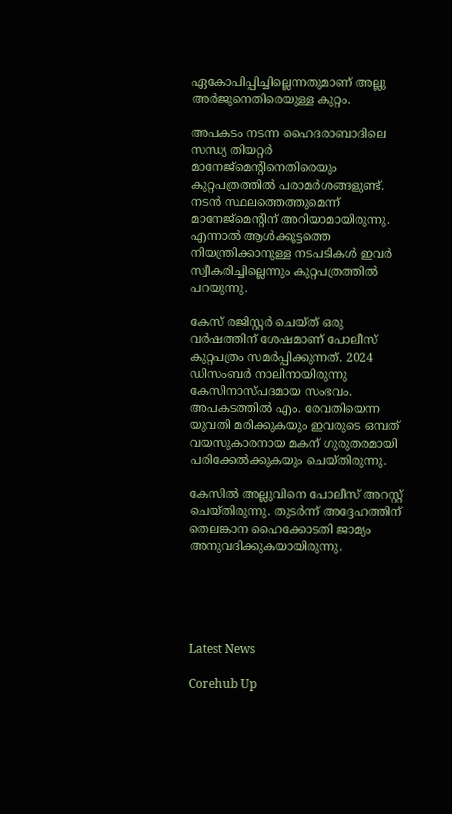ഏകോപിപ്പിച്ചില്ലെന്നതുമാണ് അല്ലു അർജുനെതിരെയുള്ള കുറ്റം.

അപകടം നടന്ന ഹൈദരാബാദിലെ സന്ധ്യ തിയറ്റർ മാനേജ്മെന്‍റിനെതിരെയും കുറ്റപത്രത്തിൽ പരാമർശങ്ങളുണ്ട്. നടൻ സ്ഥലത്തെത്തുമെന്ന് മാനേജ്‌മെന്‍റിന് അറിയാമായിരുന്നു. എന്നാൽ ആൾക്കൂട്ടത്തെ നിയന്ത്രിക്കാനുള്ള നടപടികൾ ഇവർ സ്വീകരിച്ചില്ലെന്നും കുറ്റപത്രത്തിൽ പറയുന്നു.

കേസ് രജിസ്റ്റർ ചെയ്ത് ഒരു വർഷത്തിന് ശേഷമാണ് പോലീസ് കുറ്റപത്രം സമർപ്പിക്കുന്നത്. 2024 ഡിസംബർ നാലിനായിരുന്നു കേസിനാസ്പദമായ സംഭവം. അപകടത്തിൽ എം. രേവതിയെന്ന യുവതി മരിക്കുകയും ഇവരുടെ ഒമ്പത് വയസുകാരനായ മകന് ഗുരുതരമായി പരിക്കേൽക്കുകയും ചെയ്തിരുന്നു.

കേസിൽ അല്ലുവിനെ പോലീസ് അറസ്റ്റ് ചെയ്തിരുന്നു. തുടർന്ന് അദ്ദേഹത്തിന് തെലങ്കാന ഹൈക്കോടതി ജാമ്യം അനുവദിക്കുകയായിരുന്നു.





Latest News

Corehub Up